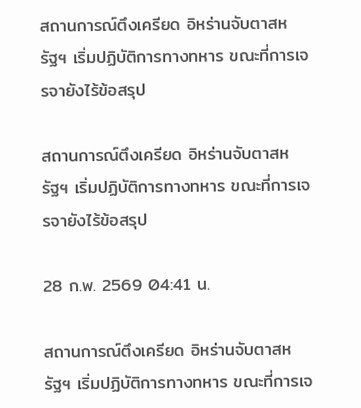สถานการณ์ตึงเครียด อิหร่านจับตาสหรัฐฯ เริ่มปฏิบัติการทางทหาร ขณะที่การเจรจายังไร้ข้อสรุป

สถานการณ์ตึงเครียด อิหร่านจับตาสหรัฐฯ เริ่มปฏิบัติการทางทหาร ขณะที่การเจรจายังไร้ข้อสรุป

28 ก.พ. 2569 04:41 น.

สถานการณ์ตึงเครียด อิหร่านจับตาสหรัฐฯ เริ่มปฏิบัติการทางทหาร ขณะที่การเจ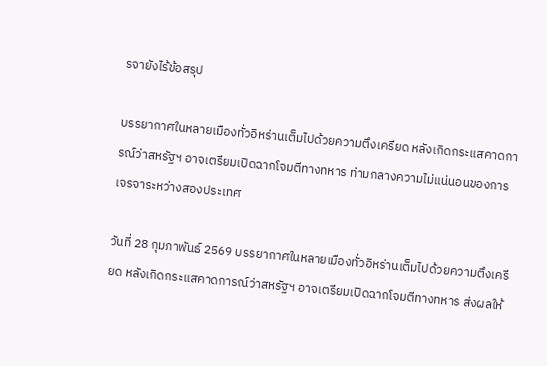รจายังไร้ข้อสรุป

บรรยากาศในหลายเมืองทั่วอิหร่านเต็มไปด้วยความตึงเครียด หลังเกิดกระแสคาดการณ์ว่าสหรัฐฯ อาจเตรียมเปิดฉากโจมตีทางทหาร ท่ามกลางความไม่แน่นอนของการเจรจาระหว่างสองประเทศ

วันที่ 28 กุมภาพันธ์ 2569 บรรยากาศในหลายเมืองทั่วอิหร่านเต็มไปด้วยความตึงเครียด หลังเกิดกระแสคาดการณ์ว่าสหรัฐฯ อาจเตรียมเปิดฉากโจมตีทางทหาร ส่งผลให้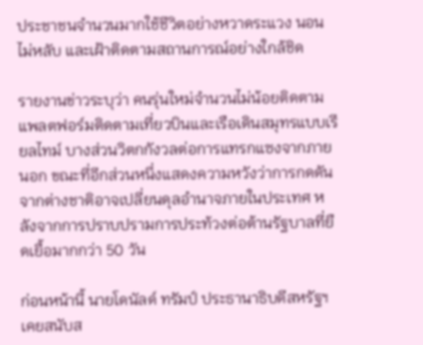ประชาชนจำนวนมากใช้ชีวิตอย่างหวาดระแวง นอนไม่หลับ และเฝ้าติดตามสถานการณ์อย่างใกล้ชิด

รายงานข่าวระบุว่า คนรุ่นใหม่จำนวนไม่น้อยติดตามแพลตฟอร์มติดตามเที่ยวบินและเรือเดินสมุทรแบบเรียลไทม์ บางส่วนวิตกกังวลต่อการแทรกแซงจากภายนอก ขณะที่อีกส่วนหนึ่งแสดงความหวังว่าการกดดันจากต่างชาติอาจเปลี่ยนดุลอำนาจภายในประเทศ หลังจากการปราบปรามการประท้วงต่อต้านรัฐบาลที่ยืดเยื้อมากกว่า 50 วัน

ก่อนหน้านี้ นายโดนัลด์ ทรัมป์ ประธานาธิบดีสหรัฐฯ เคยสนับส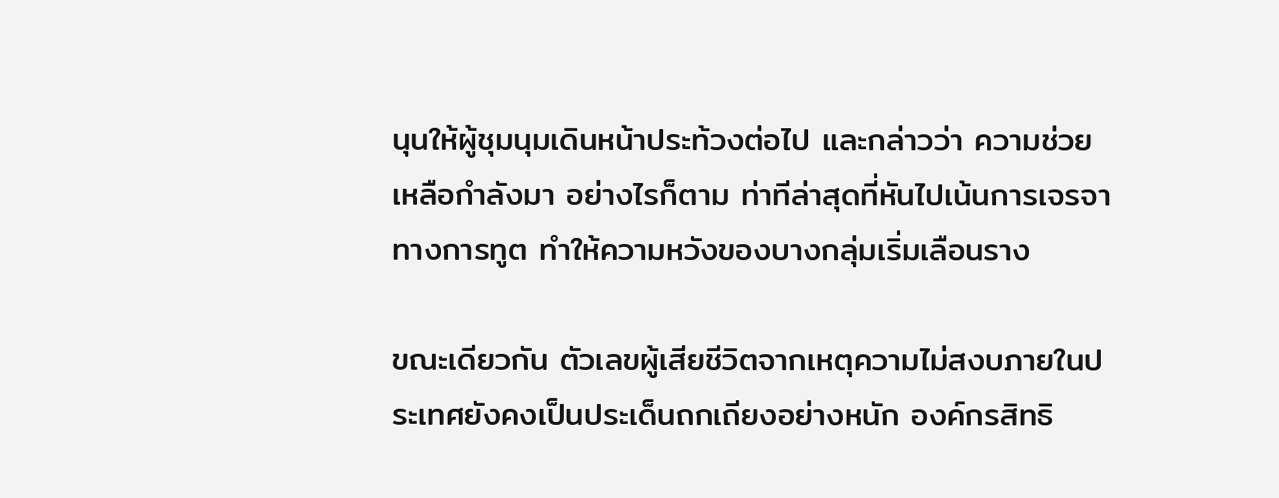นุนให้ผู้ชุมนุมเดินหน้าประท้วงต่อไป และกล่าวว่า ความช่วยเหลือกำลังมา อย่างไรก็ตาม ท่าทีล่าสุดที่หันไปเน้นการเจรจาทางการทูต ทำให้ความหวังของบางกลุ่มเริ่มเลือนราง

ขณะเดียวกัน ตัวเลขผู้เสียชีวิตจากเหตุความไม่สงบภายในประเทศยังคงเป็นประเด็นถกเถียงอย่างหนัก องค์กรสิทธิ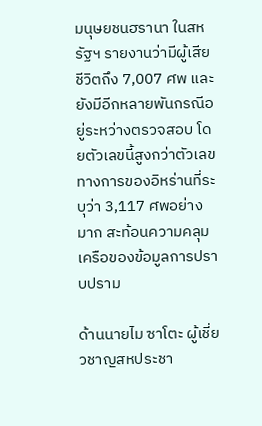มนุษยชนฮรานา ในสหรัฐฯ รายงานว่ามีผู้เสียชีวิตถึง 7,007 ศพ และยังมีอีกหลายพันกรณีอยู่ระหว่างตรวจสอบ โดยตัวเลขนี้สูงกว่าตัวเลขทางการของอิหร่านที่ระบุว่า 3,117 ศพอย่างมาก สะท้อนความคลุมเครือของข้อมูลการปราบปราม

ด้านนายไม ซาโตะ ผู้เชี่ยวชาญสหประชา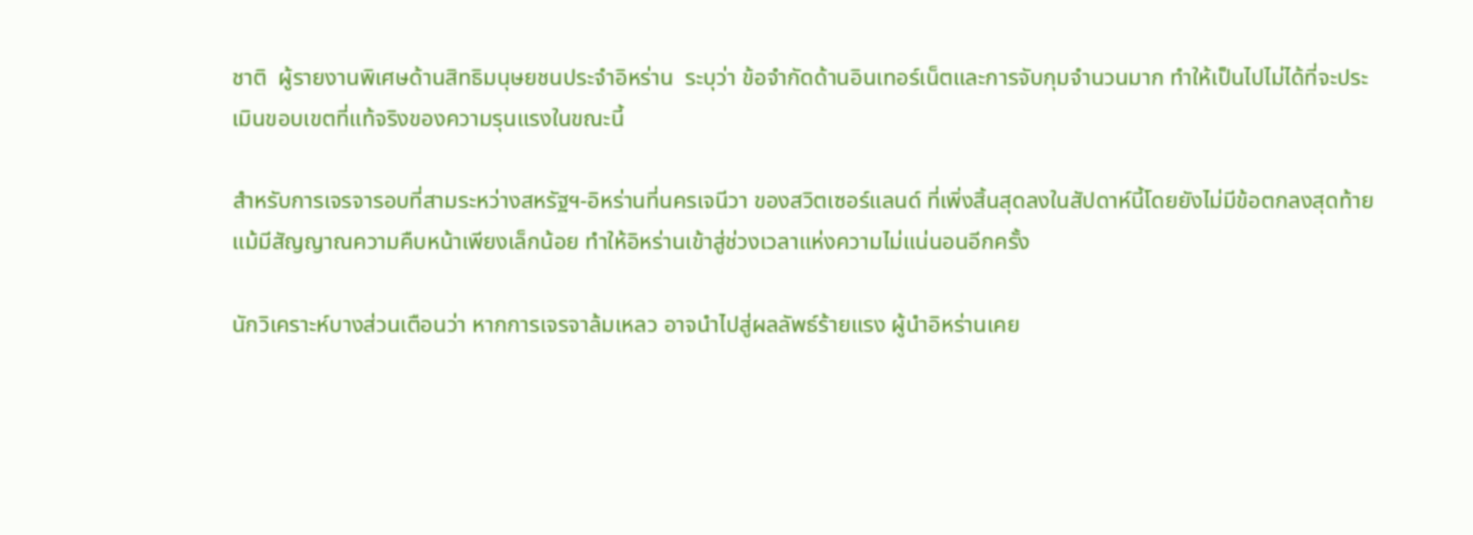ชาติ  ผู้รายงานพิเศษด้านสิทธิมนุษยชนประจำอิหร่าน  ระบุว่า ข้อจำกัดด้านอินเทอร์เน็ตและการจับกุมจำนวนมาก ทำให้เป็นไปไม่ได้ที่จะประเมินขอบเขตที่แท้จริงของความรุนแรงในขณะนี้

สำหรับการเจรจารอบที่สามระหว่างสหรัฐฯ-อิหร่านที่นครเจนีวา ของสวิตเซอร์แลนด์ ที่เพิ่งสิ้นสุดลงในสัปดาห์นี้โดยยังไม่มีข้อตกลงสุดท้าย แม้มีสัญญาณความคืบหน้าเพียงเล็กน้อย ทำให้อิหร่านเข้าสู่ช่วงเวลาแห่งความไม่แน่นอนอีกครั้ง

นักวิเคราะห์บางส่วนเตือนว่า หากการเจรจาล้มเหลว อาจนำไปสู่ผลลัพธ์ร้ายแรง ผู้นำอิหร่านเคย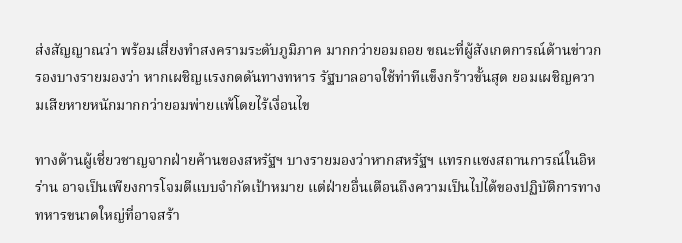ส่งสัญญาณว่า พร้อมเสี่ยงทำสงครามระดับภูมิภาค มากกว่ายอมถอย ขณะที่ผู้สังเกตการณ์ด้านข่าวกรองบางรายมองว่า หากเผชิญแรงกดดันทางทหาร รัฐบาลอาจใช้ท่าทีแข็งกร้าวขั้นสุด ยอมเผชิญความเสียหายหนักมากกว่ายอมพ่ายแพ้โดยไร้เงื่อนไข

ทางด้านผู้เชี่ยวชาญจากฝ่ายค้านของสหรัฐฯ บางรายมองว่าหากสหรัฐฯ แทรกแซงสถานการณ์ในอิหร่าน อาจเป็นเพียงการโจมตีแบบจำกัดเป้าหมาย แต่ฝ่ายอื่นเตือนถึงความเป็นไปได้ของปฏิบัติการทางทหารขนาดใหญ่ที่อาจสร้า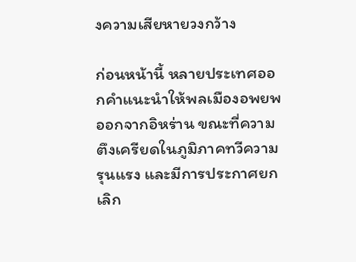งความเสียหายวงกว้าง

ก่อนหน้านี้ หลายประเทศออกคำแนะนำให้พลเมืองอพยพออกจากอิหร่าน ขณะที่ความตึงเครียดในภูมิภาคทวีความรุนแรง และมีการประกาศยกเลิก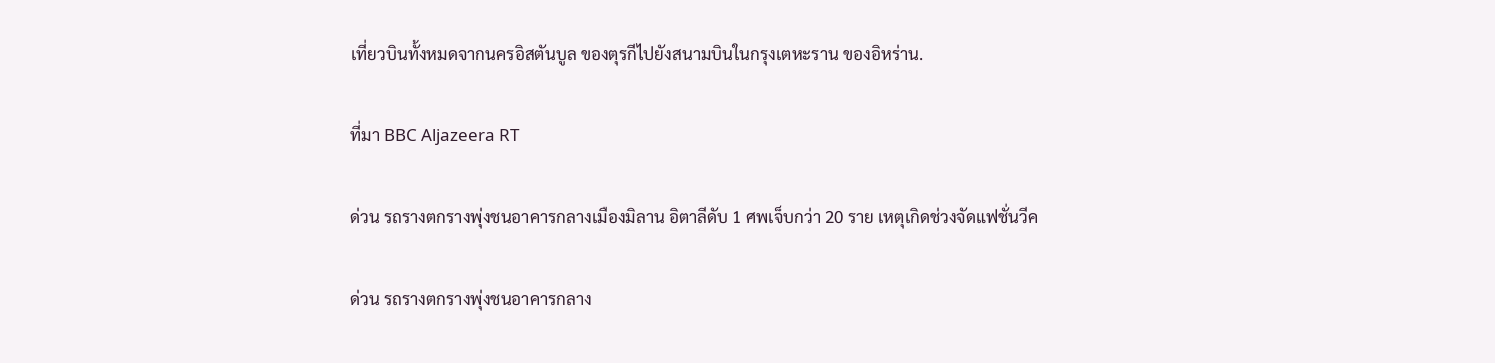เที่ยวบินทั้งหมดจากนครอิสตันบูล ของตุรกีไปยังสนามบินในกรุงเตหะราน ของอิหร่าน.

ที่มา BBC Aljazeera RT

ด่วน รถรางตกรางพุ่งชนอาคารกลางเมืองมิลาน อิตาลีดับ 1 ศพเจ็บกว่า 20 ราย เหตุเกิดช่วงจัดแฟชั่นวีค

ด่วน รถรางตกรางพุ่งชนอาคารกลาง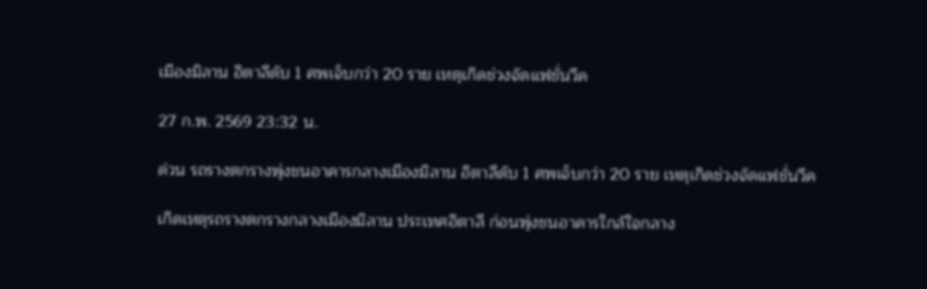เมืองมิลาน อิตาลีดับ 1 ศพเจ็บกว่า 20 ราย เหตุเกิดช่วงจัดแฟชั่นวีค

27 ก.พ. 2569 23:32 น.

ด่วน รถรางตกรางพุ่งชนอาคารกลางเมืองมิลาน อิตาลีดับ 1 ศพเจ็บกว่า 20 ราย เหตุเกิดช่วงจัดแฟชั่นวีค

เกิดเหตุรถรางตกรางกลางเมืองมิลาน ประเทศอิตาลี ก่อนพุ่งชนอาคารใกล้ใจกลาง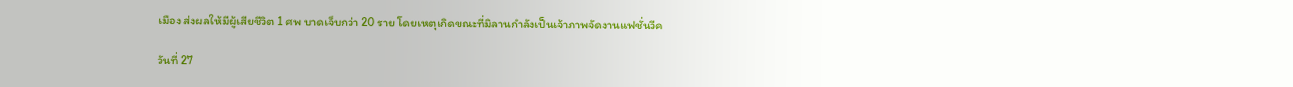เมือง ส่งผลให้มีผู้เสียชีวิต 1 ศพ บาดเจ็บกว่า 20 ราย โดยเหตุเกิดขณะที่มิลานกำลังเป็นเจ้าภาพจัดงานแฟชั่นวีค

วันที่ 27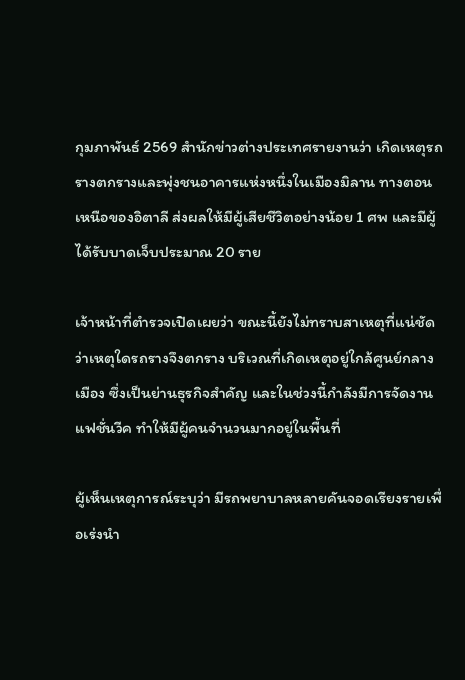กุมภาพันธ์ 2569 สำนักข่าวต่างประเทศรายงานว่า เกิดเหตุรถรางตกรางและพุ่งชนอาคารแห่งหนึ่งในเมืองมิลาน ทางตอนเหนือของอิตาลี ส่งผลให้มีผู้เสียชีวิตอย่างน้อย 1 ศพ และมีผู้ได้รับบาดเจ็บประมาณ 20 ราย

เจ้าหน้าที่ตำรวจเปิดเผยว่า ขณะนี้ยังไม่ทราบสาเหตุที่แน่ชัดว่าเหตุใดรถรางจึงตกราง บริเวณที่เกิดเหตุอยู่ใกล้ศูนย์กลางเมือง ซึ่งเป็นย่านธุรกิจสำคัญ และในช่วงนี้กำลังมีการจัดงานแฟชั่นวีค ทำให้มีผู้คนจำนวนมากอยู่ในพื้นที่

ผู้เห็นเหตุการณ์ระบุว่า มีรถพยาบาลหลายคันจอดเรียงรายเพื่อเร่งนำ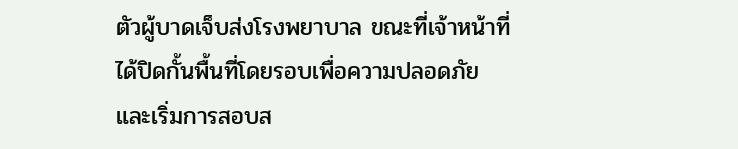ตัวผู้บาดเจ็บส่งโรงพยาบาล ขณะที่เจ้าหน้าที่ได้ปิดกั้นพื้นที่โดยรอบเพื่อความปลอดภัย และเริ่มการสอบส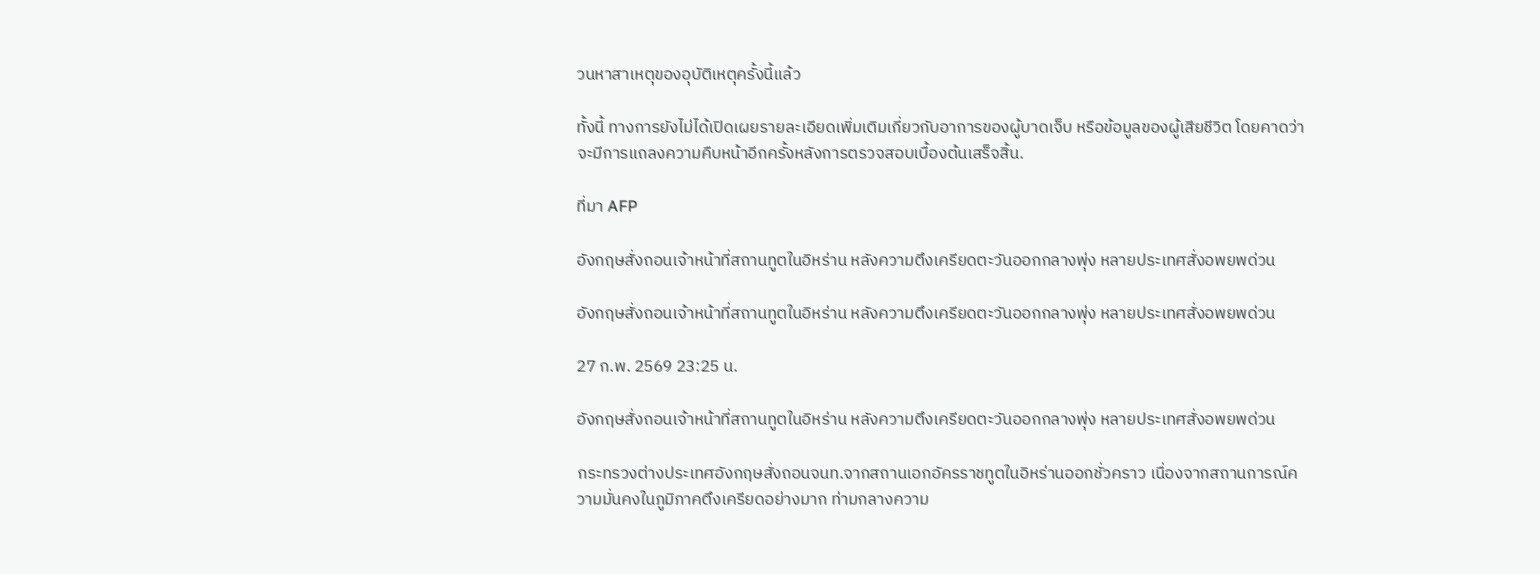วนหาสาเหตุของอุบัติเหตุครั้งนี้แล้ว

ทั้งนี้ ทางการยังไม่ได้เปิดเผยรายละเอียดเพิ่มเติมเกี่ยวกับอาการของผู้บาดเจ็บ หรือข้อมูลของผู้เสียชีวิต โดยคาดว่าจะมีการแถลงความคืบหน้าอีกครั้งหลังการตรวจสอบเบื้องต้นเสร็จสิ้น.

ที่มา AFP

อังกฤษสั่งถอนเจ้าหน้าที่สถานทูตในอิหร่าน หลังความตึงเครียดตะวันออกกลางพุ่ง หลายประเทศสั่งอพยพด่วน

อังกฤษสั่งถอนเจ้าหน้าที่สถานทูตในอิหร่าน หลังความตึงเครียดตะวันออกกลางพุ่ง หลายประเทศสั่งอพยพด่วน

27 ก.พ. 2569 23:25 น.

อังกฤษสั่งถอนเจ้าหน้าที่สถานทูตในอิหร่าน หลังความตึงเครียดตะวันออกกลางพุ่ง หลายประเทศสั่งอพยพด่วน

กระทรวงต่างประเทศอังกฤษสั่งถอนจนท.จากสถานเอกอัครราชทูตในอิหร่านออกชั่วคราว เนื่องจากสถานการณ์ความมั่นคงในภูมิภาคตึงเครียดอย่างมาก ท่ามกลางความ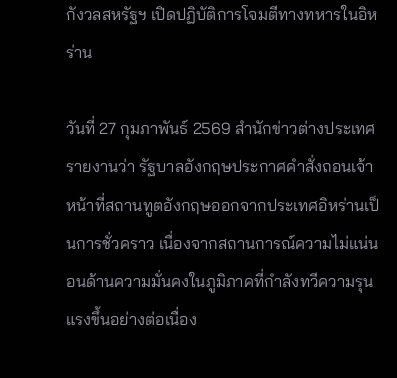กังวลสหรัฐฯ เปิดปฏิบัติการโจมตีทางทหารในอิหร่าน

วันที่ 27 กุมภาพันธ์ 2569 สำนักข่าวต่างประเทศรายงานว่า รัฐบาลอังกฤษประกาศคำสั่งถอนเจ้าหน้าที่สถานทูตอังกฤษออกจากประเทศอิหร่านเป็นการชั่วคราว เนื่องจากสถานการณ์ความไม่แน่นอนด้านความมั่นคงในภูมิภาคที่กำลังทวีความรุนแรงขึ้นอย่างต่อเนื่อง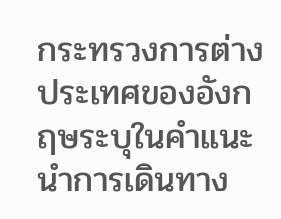กระทรวงการต่างประเทศของอังกฤษระบุในคำแนะนำการเดินทาง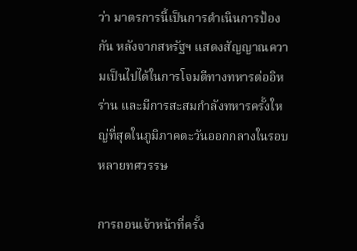ว่า มาตรการนี้เป็นการดำเนินการป้องกัน หลังจากสหรัฐฯ แสดงสัญญาณความเป็นไปได้ในการโจมตีทางทหารต่ออิหร่าน และมีการสะสมกำลังทหารครั้งใหญ่ที่สุดในภูมิภาคตะวันออกกลางในรอบหลายทศวรรษ

การถอนเจ้าหน้าที่ครั้ง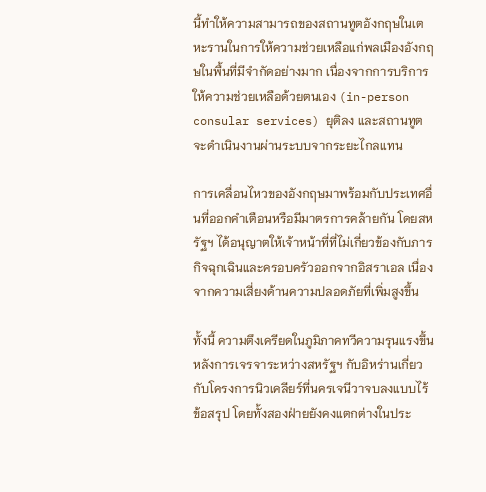นี้ทำให้ความสามารถของสถานทูตอังกฤษในเตหะรานในการให้ความช่วยเหลือแก่พลเมืองอังกฤษในพื้นที่มีจำกัดอย่างมาก เนื่องจากการบริการให้ความช่วยเหลือด้วยตนเอง (in-person consular services) ยุติลง และสถานทูตจะดำเนินงานผ่านระบบจากระยะไกลแทน

การเคลื่อนไหวของอังกฤษมาพร้อมกับประเทศอื่นที่ออกคำเตือนหรือมีมาตรการคล้ายกัน โดยสหรัฐฯ ได้อนุญาตให้เจ้าหน้าที่ที่ไม่เกี่ยวข้องกับภารกิจฉุกเฉินและครอบครัวออกจากอิสราเอล เนื่องจากความเสี่ยงด้านความปลอดภัยที่เพิ่มสูงขึ้น

ทั้งนี้ ความตึงเครียดในภูมิภาคทวีความรุนแรงขึ้นหลังการเจรจาระหว่างสหรัฐฯ กับอิหร่านเกี่ยวกับโครงการนิวเคลียร์ที่นครเจนีวาจบลงแบบไร้ข้อสรุป โดยทั้งสองฝ่ายยังคงแตกต่างในประ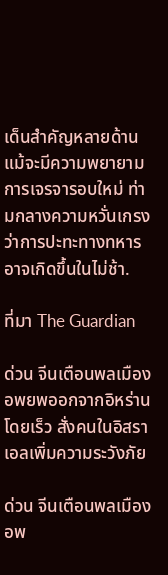เด็นสำคัญหลายด้าน แม้จะมีความพยายามการเจรจารอบใหม่ ท่ามกลางความหวั่นเกรงว่าการปะทะทางทหารอาจเกิดขึ้นในไม่ช้า.

ที่มา The Guardian

ด่วน จีนเตือนพลเมืองอพยพออกจากอิหร่านโดยเร็ว สั่งคนในอิสราเอลเพิ่มความระวังภัย

ด่วน จีนเตือนพลเมืองอพ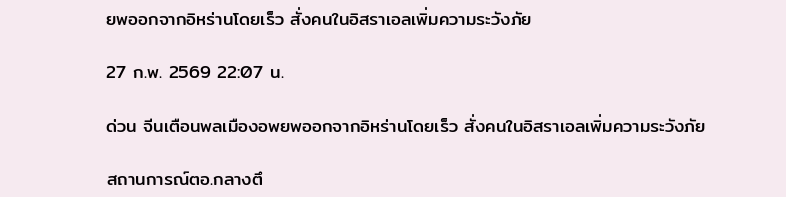ยพออกจากอิหร่านโดยเร็ว สั่งคนในอิสราเอลเพิ่มความระวังภัย

27 ก.พ. 2569 22:07 น.

ด่วน จีนเตือนพลเมืองอพยพออกจากอิหร่านโดยเร็ว สั่งคนในอิสราเอลเพิ่มความระวังภัย

สถานการณ์ตอ.กลางตึ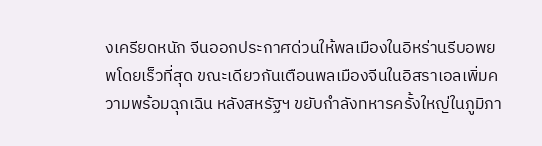งเครียดหนัก จีนออกประกาศด่วนให้พลเมืองในอิหร่านรีบอพยพโดยเร็วที่สุด ขณะเดียวกันเตือนพลเมืองจีนในอิสราเอลเพิ่มความพร้อมฉุกเฉิน หลังสหรัฐฯ ขยับกำลังทหารครั้งใหญ่ในภูมิภา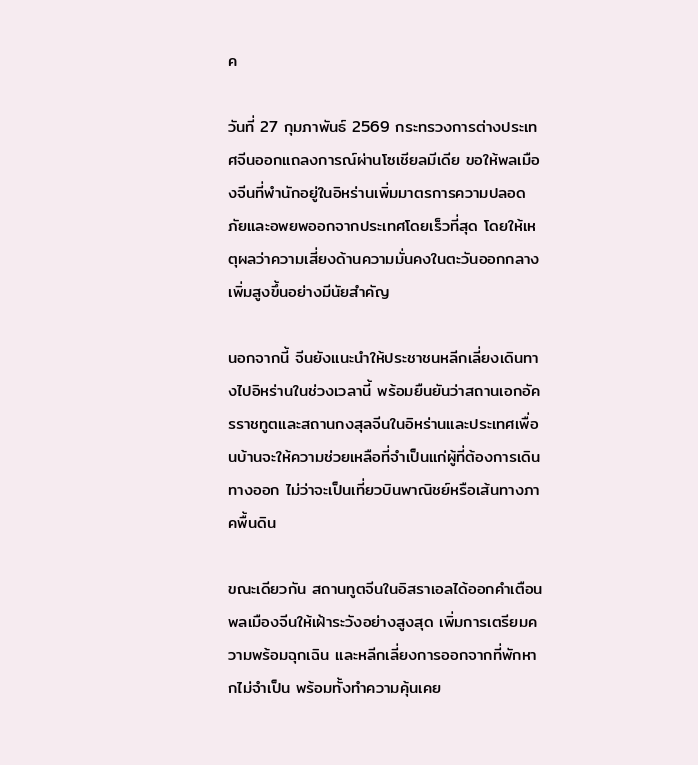ค

วันที่ 27 กุมภาพันธ์ 2569 กระทรวงการต่างประเทศจีนออกแถลงการณ์ผ่านโซเชียลมีเดีย ขอให้พลเมืองจีนที่พำนักอยู่ในอิหร่านเพิ่มมาตรการความปลอดภัยและอพยพออกจากประเทศโดยเร็วที่สุด โดยให้เหตุผลว่าความเสี่ยงด้านความมั่นคงในตะวันออกกลางเพิ่มสูงขึ้นอย่างมีนัยสำคัญ

นอกจากนี้ จีนยังแนะนำให้ประชาชนหลีกเลี่ยงเดินทางไปอิหร่านในช่วงเวลานี้ พร้อมยืนยันว่าสถานเอกอัครราชทูตและสถานกงสุลจีนในอิหร่านและประเทศเพื่อนบ้านจะให้ความช่วยเหลือที่จำเป็นแก่ผู้ที่ต้องการเดินทางออก ไม่ว่าจะเป็นเที่ยวบินพาณิชย์หรือเส้นทางภาคพื้นดิน

ขณะเดียวกัน สถานทูตจีนในอิสราเอลได้ออกคำเตือนพลเมืองจีนให้เฝ้าระวังอย่างสูงสุด เพิ่มการเตรียมความพร้อมฉุกเฉิน และหลีกเลี่ยงการออกจากที่พักหากไม่จำเป็น พร้อมทั้งทำความคุ้นเคย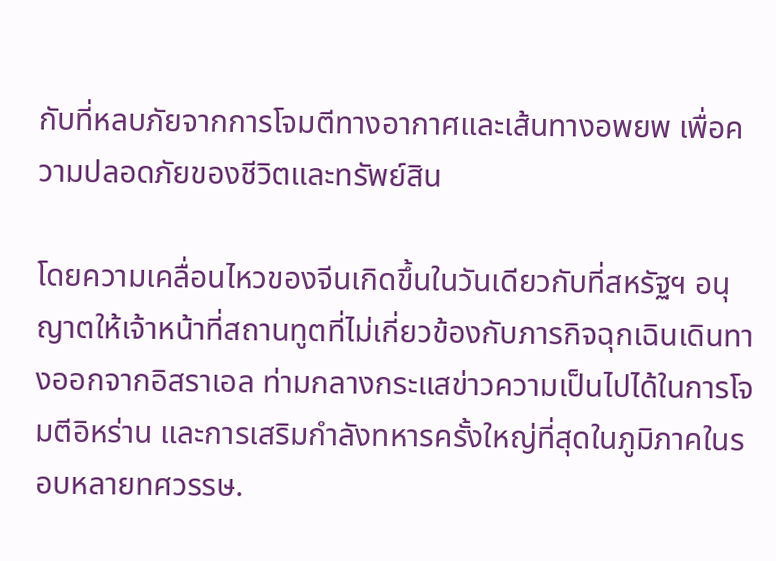กับที่หลบภัยจากการโจมตีทางอากาศและเส้นทางอพยพ เพื่อความปลอดภัยของชีวิตและทรัพย์สิน

โดยความเคลื่อนไหวของจีนเกิดขึ้นในวันเดียวกับที่สหรัฐฯ อนุญาตให้เจ้าหน้าที่สถานทูตที่ไม่เกี่ยวข้องกับภารกิจฉุกเฉินเดินทางออกจากอิสราเอล ท่ามกลางกระแสข่าวความเป็นไปได้ในการโจมตีอิหร่าน และการเสริมกำลังทหารครั้งใหญ่ที่สุดในภูมิภาคในรอบหลายทศวรรษ.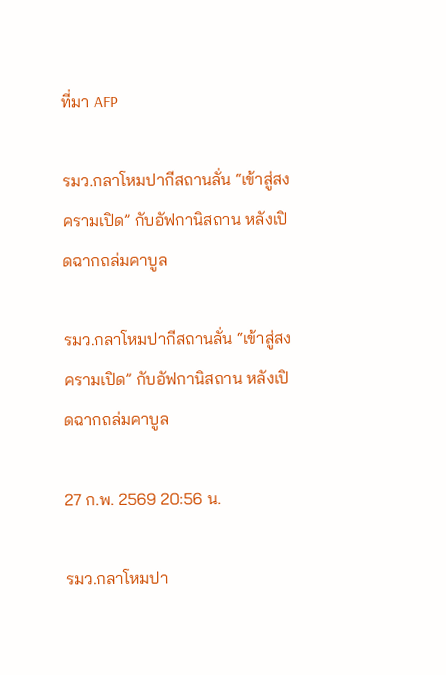ที่มา AFP

รมว.กลาโหมปากีสถานลั่น “เข้าสู่สงครามเปิด” กับอัฟกานิสถาน หลังเปิดฉากถล่มคาบูล

รมว.กลาโหมปากีสถานลั่น “เข้าสู่สงครามเปิด” กับอัฟกานิสถาน หลังเปิดฉากถล่มคาบูล

27 ก.พ. 2569 20:56 น.

รมว.กลาโหมปา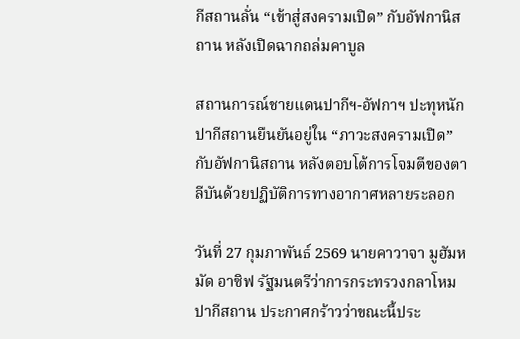กีสถานลั่น “เข้าสู่สงครามเปิด” กับอัฟกานิสถาน หลังเปิดฉากถล่มคาบูล

สถานการณ์ชายแดนปากีฯ-อัฟกาฯ ปะทุหนัก ปากีสถานยืนยันอยู่ใน “ภาวะสงครามเปิด” กับอัฟกานิสถาน หลังตอบโต้การโจมตีของตาลีบันด้วยปฏิบัติการทางอากาศหลายระลอก

วันที่ 27 กุมภาพันธ์ 2569 นายคาวาจา มูฮัมหมัด อาซิฟ รัฐมนตรีว่าการกระทรวงกลาโหมปากีสถาน ประกาศกร้าวว่าขณะนี้ประ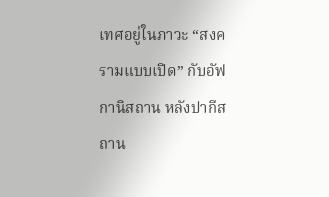เทศอยู่ในภาวะ “สงครามแบบเปิด” กับอัฟกานิสถาน หลังปากีสถาน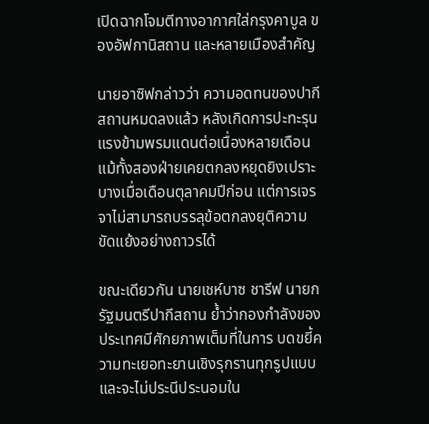เปิดฉากโจมตีทางอากาศใส่กรุงคาบูล ของอัฟกานิสถาน และหลายเมืองสำคัญ

นายอาซิฟกล่าวว่า ความอดทนของปากีสถานหมดลงแล้ว หลังเกิดการปะทะรุนแรงข้ามพรมแดนต่อเนื่องหลายเดือน แม้ทั้งสองฝ่ายเคยตกลงหยุดยิงเปราะบางเมื่อเดือนตุลาคมปีก่อน แต่การเจรจาไม่สามารถบรรลุข้อตกลงยุติความขัดแย้งอย่างถาวรได้

ขณะเดียวกัน นายเชห์บาซ ชารีฟ นายกรัฐมนตรีปากีสถาน ย้ำว่ากองกำลังของประเทศมีศักยภาพเต็มที่ในการ บดขยี้ความทะเยอทะยานเชิงรุกรานทุกรูปแบบ และจะไม่ประนีประนอมใน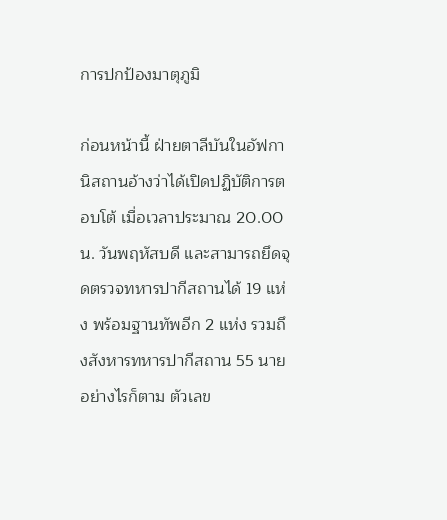การปกป้องมาตุภูมิ

ก่อนหน้านี้ ฝ่ายตาลีบันในอัฟกานิสถานอ้างว่าได้เปิดปฏิบัติการตอบโต้ เมื่อเวลาประมาณ 20.00 น. วันพฤหัสบดี และสามารถยึดจุดตรวจทหารปากีสถานได้ 19 แห่ง พร้อมฐานทัพอีก 2 แห่ง รวมถึงสังหารทหารปากีสถาน 55 นาย อย่างไรก็ตาม ตัวเลข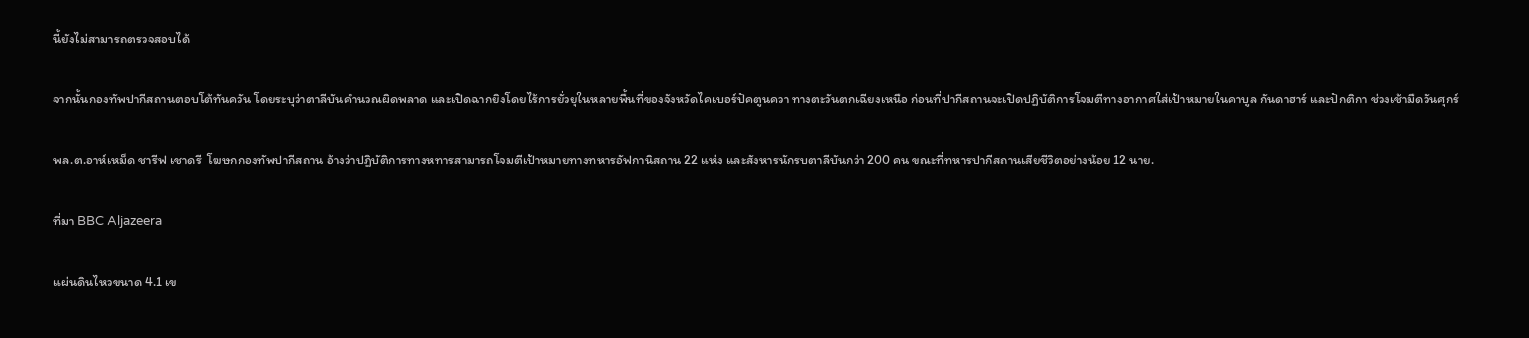นี้ยังไม่สามารถตรวจสอบได้

จากนั้นกองทัพปากีสถานตอบโต้ทันควัน โดยระบุว่าตาลีบันคำนวณผิดพลาด และเปิดฉากยิงโดยไร้การยั่วยุในหลายพื้นที่ของจังหวัดไคเบอร์ปัคตูนควา ทางตะวันตกเฉียงเหนือ ก่อนที่ปากีสถานจะเปิดปฏิบัติการโจมตีทางอากาศใส่เป้าหมายในคาบูล กันดาฮาร์ และปักติกา ช่วงเช้ามืดวันศุกร์

พล.ต.อาห์เหม็ด ชารีฟ เชาดรี  โฆษกกองทัพปากีสถาน อ้างว่าปฏิบัติการทางหทารสามารถโจมตีเป้าหมายทางทหารอัฟกานิสถาน 22 แห่ง และสังหารนักรบตาลีบันกว่า 200 คน ขณะที่ทหารปากีสถานเสียชีวิตอย่างน้อย 12 นาย.

ที่มา BBC Aljazeera

แผ่นดินไหวขนาด 4.1 เข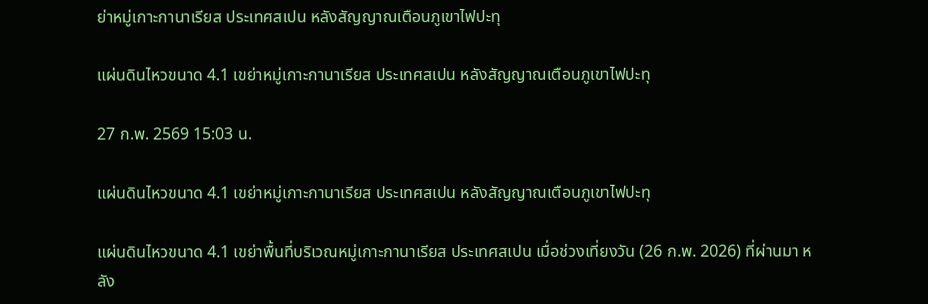ย่าหมู่เกาะกานาเรียส ประเทศสเปน หลังสัญญาณเตือนภูเขาไฟปะทุ

แผ่นดินไหวขนาด 4.1 เขย่าหมู่เกาะกานาเรียส ประเทศสเปน หลังสัญญาณเตือนภูเขาไฟปะทุ

27 ก.พ. 2569 15:03 น.

แผ่นดินไหวขนาด 4.1 เขย่าหมู่เกาะกานาเรียส ประเทศสเปน หลังสัญญาณเตือนภูเขาไฟปะทุ

แผ่นดินไหวขนาด 4.1 เขย่าพื้นที่บริเวณหมู่เกาะกานาเรียส ประเทศสเปน เมื่อช่วงเที่ยงวัน (26 ก.พ. 2026) ที่ผ่านมา หลัง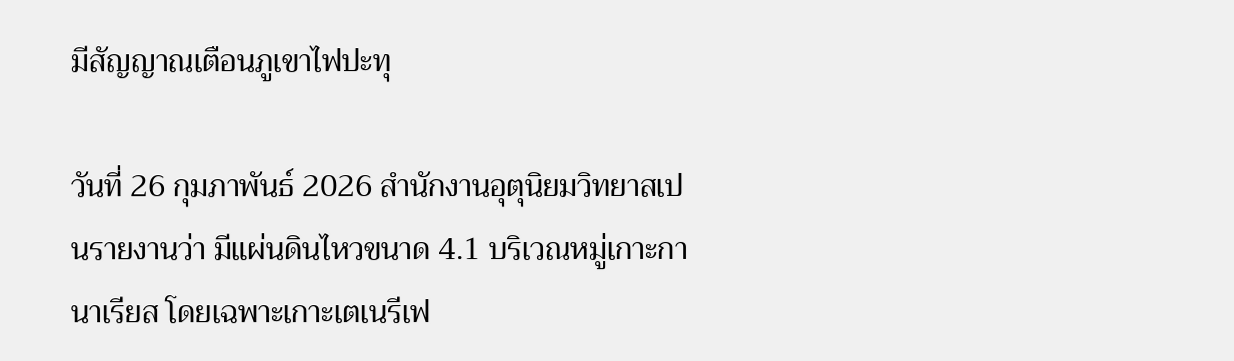มีสัญญาณเตือนภูเขาไฟปะทุ

วันที่ 26 กุมภาพันธ์ 2026 สำนักงานอุตุนิยมวิทยาสเปนรายงานว่า มีแผ่นดินไหวขนาด 4.1 บริเวณหมู่เกาะกานาเรียส โดยเฉพาะเกาะเตเนรีเฟ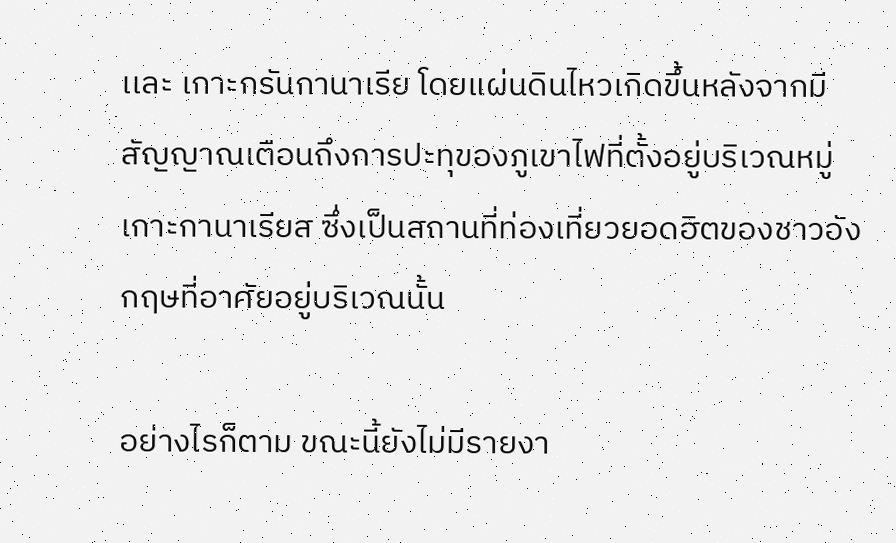เเละ เกาะกรันกานาเรีย โดยแผ่นดินไหวเกิดขึ้นหลังจากมีสัญญาณเตือนถึงการปะทุของภูเขาไฟที่ตั้งอยู่บริเวณหมู่เกาะกานาเรียส ซึ่งเป็นสถานที่ท่องเที่ยวยอดฮิตของชาวอังกฤษที่อาศัยอยู่บริเวณนั้น

อย่างไรก็ตาม ขณะนี้ยังไม่มีรายงา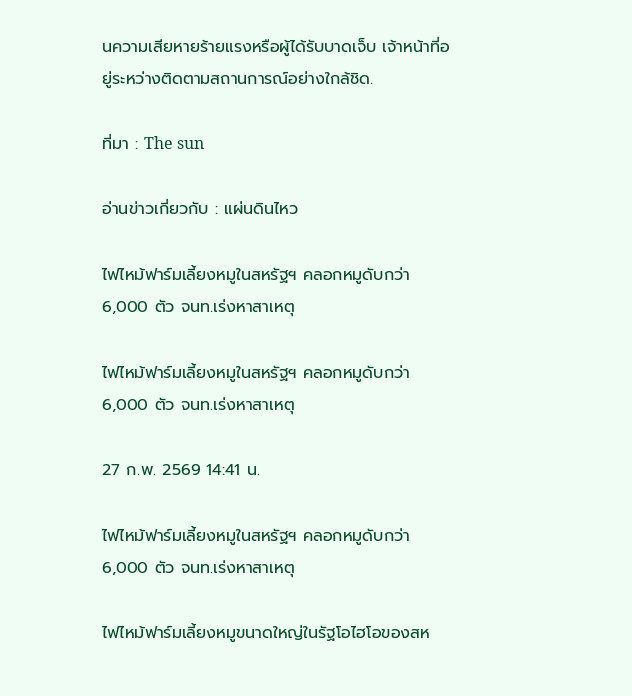นความเสียหายร้ายแรงหรือผู้ได้รับบาดเจ็บ เจ้าหน้าที่อยู่ระหว่างติดตามสถานการณ์อย่างใกล้ชิด.

ที่มา : The sun

อ่านข่าวเกี่ยวกับ : แผ่นดินไหว

ไฟไหม้ฟาร์มเลี้ยงหมูในสหรัฐฯ คลอกหมูดับกว่า 6,000 ตัว จนท.เร่งหาสาเหตุ

ไฟไหม้ฟาร์มเลี้ยงหมูในสหรัฐฯ คลอกหมูดับกว่า 6,000 ตัว จนท.เร่งหาสาเหตุ

27 ก.พ. 2569 14:41 น.

ไฟไหม้ฟาร์มเลี้ยงหมูในสหรัฐฯ คลอกหมูดับกว่า 6,000 ตัว จนท.เร่งหาสาเหตุ

ไฟไหม้ฟาร์มเลี้ยงหมูขนาดใหญ่ในรัฐโอไฮโอของสห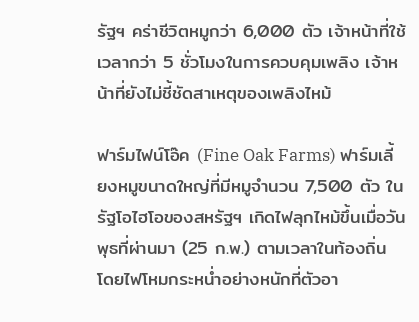รัฐฯ คร่าชีวิตหมูกว่า 6,000 ตัว เจ้าหน้าที่ใช้เวลากว่า 5 ชั่วโมงในการควบคุมเพลิง เจ้าหน้าที่ยังไม่ชี้ชัดสาเหตุของเพลิงไหม้

ฟาร์มไฟน์โอ๊ค (Fine Oak Farms) ฟาร์มเลี้ยงหมูขนาดใหญ่ที่มีหมูจำนวน 7,500 ตัว ในรัฐโอไฮโอของสหรัฐฯ เกิดไฟลุกไหม้ขึ้นเมื่อวันพุธที่ผ่านมา (25 ก.พ.) ตามเวลาในท้องถิ่น โดยไฟโหมกระหน่ำอย่างหนักที่ตัวอา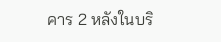คาร 2 หลังในบริ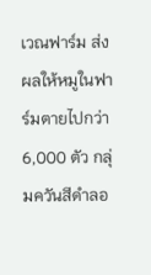เวณฟาร์ม ส่งผลให้หมูในฟาร์มตายไปกว่า 6,000 ตัว กลุ่มควันสีดำลอ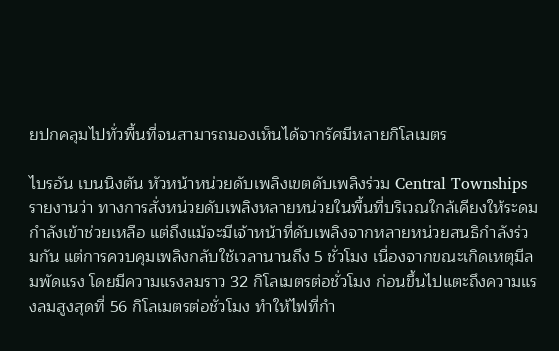ยปกคลุมไปทั่วพื้นที่จนสามารถมองเห็นได้จากรัศมีหลายกิโลเมตร

ไบรอัน เบนนิงตัน หัวหน้าหน่วยดับเพลิงเขตดับเพลิงร่วม Central Townships รายงานว่า ทางการสั่งหน่วยดับเพลิงหลายหน่วยในพื้นที่บริเวณใกล้เคียงให้ระดมกำลังเข้าช่วยเหลือ แต่ถึงแม้จะมีเจ้าหน้าที่ดับเพลิงจากหลายหน่วยสนธิกำลังร่วมกัน แต่การควบคุมเพลิงกลับใช้เวลานานถึง 5 ชั่วโมง เนื่องจากขณะเกิดเหตุมีลมพัดแรง โดยมีความแรงลมราว 32 กิโลเมตรต่อชั่วโมง ก่อนขึ้นไปแตะถึงความแรงลมสูงสุดที่ 56 กิโลเมตรต่อชั่วโมง ทำให้ไฟที่กำ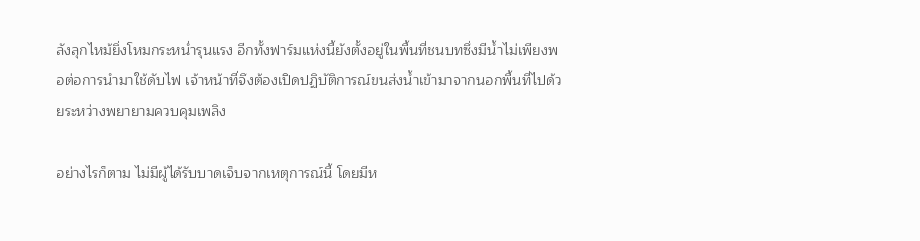ลังลุกไหม้ยิ่งโหมกระหน่ำรุนแรง อีกทั้งฟาร์มแห่งนี้ยังตั้งอยู่ในพื้นที่ชนบทซึ่งมีน้ำไม่เพียงพอต่อการนำมาใช้ดับไฟ เจ้าหน้าที่จึงต้องเปิดปฏิบัติการณ์ขนส่งน้ำเข้ามาจากนอกพื้นที่ไปด้วยระหว่างพยายามควบคุมเพลิง

อย่างไรก็ตาม ไม่มีผู้ได้รับบาดเจ็บจากเหตุการณ์นี้ โดยมีห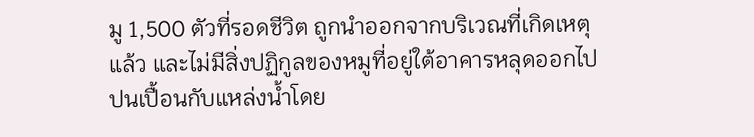มู 1,500 ตัวที่รอดชีวิต ถูกนำออกจากบริเวณที่เกิดเหตุแล้ว และไม่มีสิ่งปฏิกูลของหมูที่อยู่ใต้อาคารหลุดออกไปปนเปื้อนกับแหล่งน้ำโดย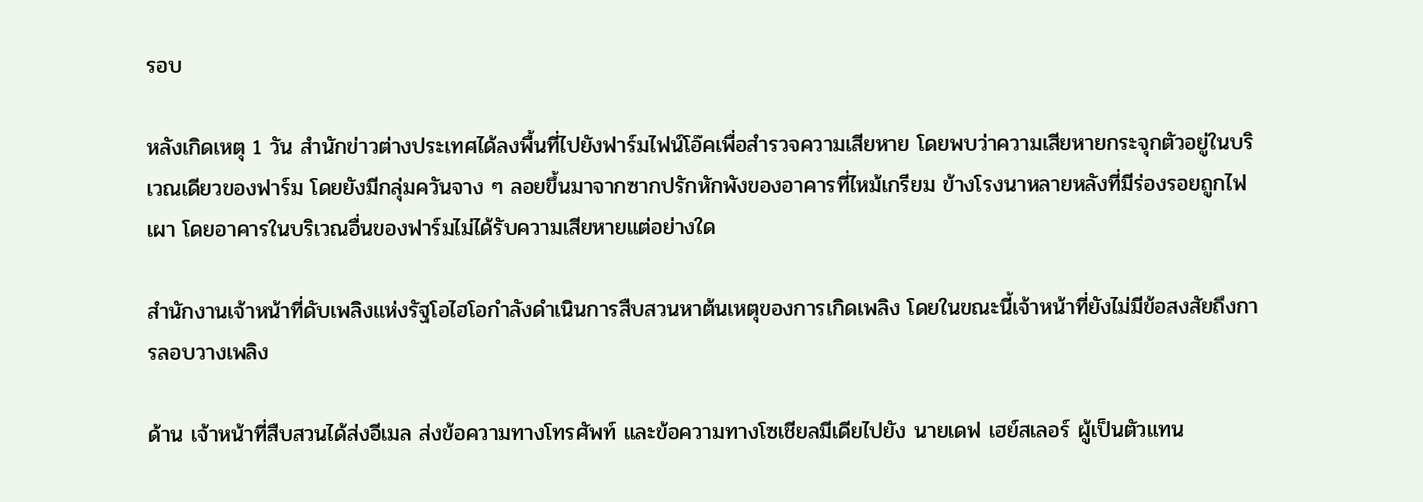รอบ

หลังเกิดเหตุ 1 วัน สำนักข่าวต่างประเทศได้ลงพื้นที่ไปยังฟาร์มไฟน์โอ๊คเพื่อสำรวจความเสียหาย โดยพบว่าความเสียหายกระจุกตัวอยู่ในบริเวณเดียวของฟาร์ม โดยยังมีกลุ่มควันจาง ๆ ลอยขึ้นมาจากซากปรักหักพังของอาคารที่ไหม้เกรียม ข้างโรงนาหลายหลังที่มีร่องรอยถูกไฟเผา โดยอาคารในบริเวณอื่นของฟาร์มไม่ได้รับความเสียหายแต่อย่างใด

สํานักงานเจ้าหน้าที่ดับเพลิงแห่งรัฐโอไฮโอกำลังดำเนินการสืบสวนหาต้นเหตุของการเกิดเพลิง โดยในขณะนี้เจ้าหน้าที่ยังไม่มีข้อสงสัยถึงการลอบวางเพลิง

ด้าน เจ้าหน้าที่สืบสวนได้ส่งอีเมล ส่งข้อความทางโทรศัพท์ และข้อความทางโซเชียลมีเดียไปยัง นายเดฟ เฮย์สเลอร์ ผู้เป็นตัวแทน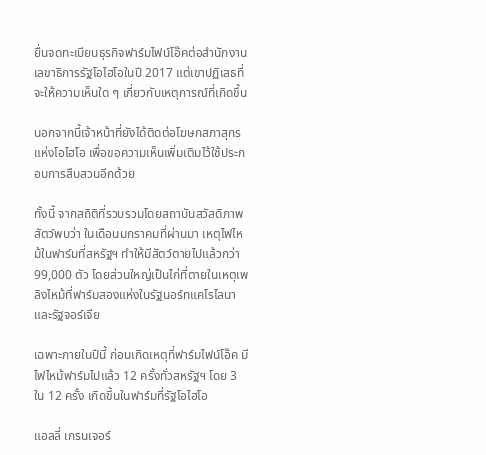ยื่นจดทะเบียนธุรกิจฟาร์มไฟน์โอ๊คต่อสำนักงานเลขาธิการรัฐโอไฮโอในปี 2017 แต่เขาปฏิเสธที่จะให้ความเห็นใด ๆ เกี่ยวกับเหตุการณ์ที่เกิดขึ้น

นอกจากนี้เจ้าหน้าที่ยังได้ติดต่อโฆษกสภาสุกรแห่งโอไฮโอ เพื่อขอความเห็นเพิ่มเติมไว้ใช้ประกอบการสืบสวนอีกด้วย

ทั้งนี้ จากสถิติที่รวบรวมโดยสถาบันสวัสดิภาพสัตว์พบว่า ในเดือนมกราคมที่ผ่านมา เหตุไฟไหม้ในฟาร์มที่สหรัฐฯ ทำให้มีสัตว์ตายไปแล้วกว่า 99,000 ตัว โดยส่วนใหญ่เป็นไก่ที่ตายในเหตุเพลิงไหม้ที่ฟาร์มสองแห่งในรัฐนอร์ทแคโรไลนาและรัฐจอร์เจีย

เฉพาะภายในปีนี้ ก่อนเกิดเหตุที่ฟาร์มไฟน์โอ๊ค มีไฟไหม้ฟาร์มไปแล้ว 12 ครั้งทั่วสหรัฐฯ โดย 3 ใน 12 ครั้ง เกิดขึ้นในฟาร์มที่รัฐโอไฮโอ

แอลลี่ เกรนเจอร์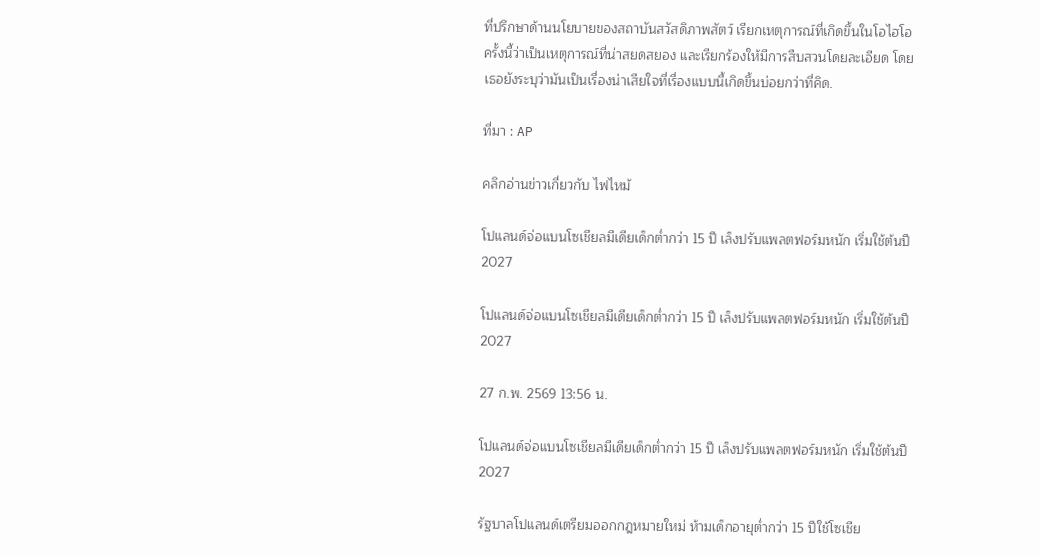ที่ปรึกษาด้านนโยบายของสถาบันสวัสดิภาพสัตว์ เรียกเหตุการณ์ที่เกิดขึ้นในโอไฮโอครั้งนี้ว่าเป็นเหตุการณ์ที่น่าสยดสยอง และเรียกร้องให้มีการสืบสวนโดยละเอียด โดยเธอยังระบุว่ามันเป็นเรื่องน่าเสียใจที่เรื่องแบบนี้เกิดขึ้นบ่อยกว่าที่คิด.

ที่มา : AP

คลิกอ่านข่าวเกี่ยวกับ ไฟไหม้

โปแลนด์จ่อแบนโซเชียลมีเดียเด็กต่ำกว่า 15 ปี เล็งปรับแพลตฟอร์มหนัก เริ่มใช้ต้นปี 2027

โปแลนด์จ่อแบนโซเชียลมีเดียเด็กต่ำกว่า 15 ปี เล็งปรับแพลตฟอร์มหนัก เริ่มใช้ต้นปี 2027

27 ก.พ. 2569 13:56 น.

โปแลนด์จ่อแบนโซเชียลมีเดียเด็กต่ำกว่า 15 ปี เล็งปรับแพลตฟอร์มหนัก เริ่มใช้ต้นปี 2027

รัฐบาลโปแลนด์เตรียมออกกฎหมายใหม่ ห้ามเด็กอายุต่ำกว่า 15 ปีใช้โซเชีย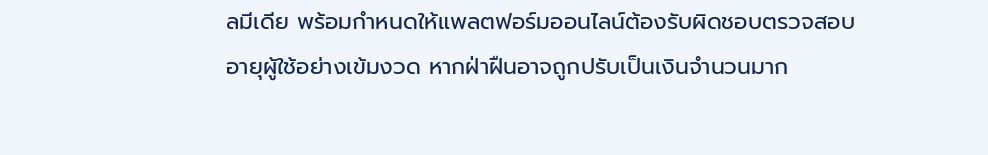ลมีเดีย พร้อมกำหนดให้แพลตฟอร์มออนไลน์ต้องรับผิดชอบตรวจสอบอายุผู้ใช้อย่างเข้มงวด หากฝ่าฝืนอาจถูกปรับเป็นเงินจำนวนมาก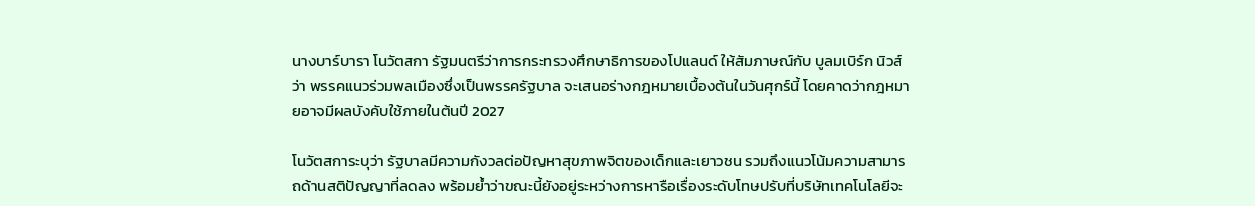นางบาร์บารา โนวัตสกา รัฐมนตรีว่าการกระทรวงศึกษาธิการของโปแลนด์ ให้สัมภาษณ์กับ บูลมเบิร์ก นิวส์ว่า พรรคแนวร่วมพลเมืองซึ่งเป็นพรรครัฐบาล จะเสนอร่างกฎหมายเบื้องต้นในวันศุกร์นี้ โดยคาดว่ากฎหมายอาจมีผลบังคับใช้ภายในต้นปี 2027

โนวัตสการะบุว่า รัฐบาลมีความกังวลต่อปัญหาสุขภาพจิตของเด็กและเยาวชน รวมถึงแนวโน้มความสามารถด้านสติปัญญาที่ลดลง พร้อมย้ำว่าขณะนี้ยังอยู่ระหว่างการหารือเรื่องระดับโทษปรับที่บริษัทเทคโนโลยีจะ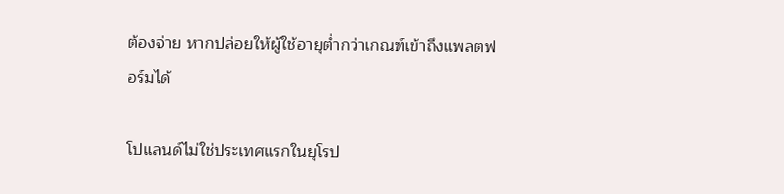ต้องจ่าย หากปล่อยให้ผู้ใช้อายุต่ำกว่าเกณฑ์เข้าถึงแพลตฟอร์มได้

โปแลนด์ไม่ใช่ประเทศแรกในยุโรป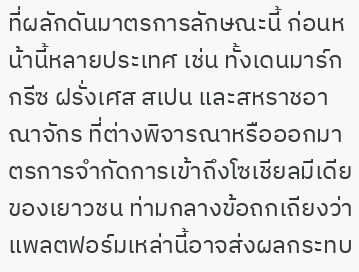ที่ผลักดันมาตรการลักษณะนี้ ก่อนหน้านี้หลายประเทศ เช่น ทั้งเดนมาร์ก กรีซ ฝรั่งเศส สเปน และสหราชอาณาจักร ที่ต่างพิจารณาหรือออกมาตรการจำกัดการเข้าถึงโซเชียลมีเดียของเยาวชน ท่ามกลางข้อถกเถียงว่าแพลตฟอร์มเหล่านี้อาจส่งผลกระทบ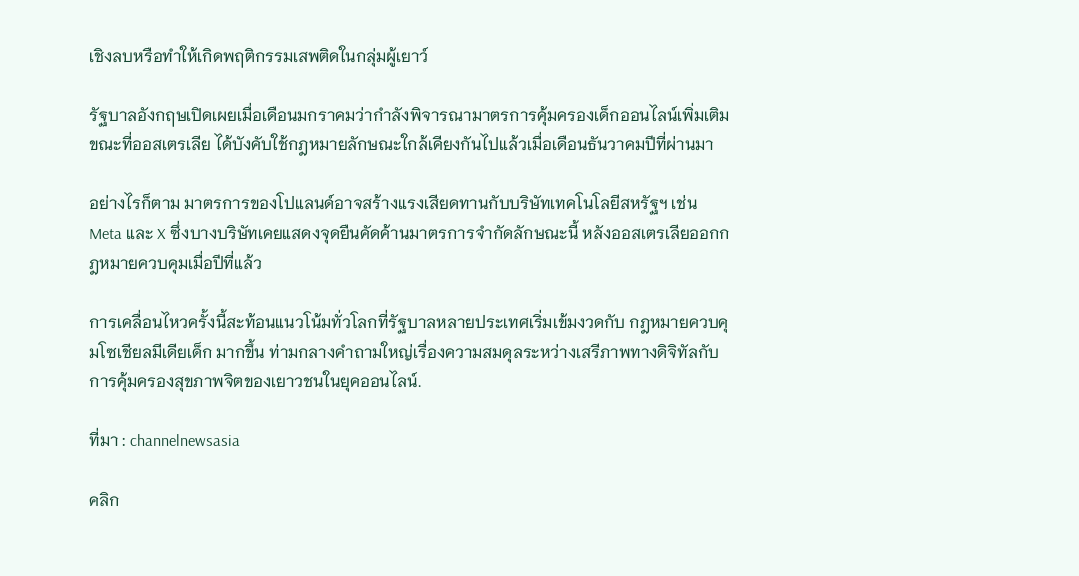เชิงลบหรือทำให้เกิดพฤติกรรมเสพติดในกลุ่มผู้เยาว์

รัฐบาลอังกฤษเปิดเผยเมื่อเดือนมกราคมว่ากำลังพิจารณามาตรการคุ้มครองเด็กออนไลน์เพิ่มเติม ขณะที่ออสเตรเลีย ได้บังคับใช้กฎหมายลักษณะใกล้เคียงกันไปแล้วเมื่อเดือนธันวาคมปีที่ผ่านมา

อย่างไรก็ตาม มาตรการของโปแลนด์อาจสร้างแรงเสียดทานกับบริษัทเทคโนโลยีสหรัฐฯ เช่น Meta และ X ซึ่งบางบริษัทเคยแสดงจุดยืนคัดค้านมาตรการจำกัดลักษณะนี้ หลังออสเตรเลียออกกฎหมายควบคุมเมื่อปีที่แล้ว

การเคลื่อนไหวครั้งนี้สะท้อนแนวโน้มทั่วโลกที่รัฐบาลหลายประเทศเริ่มเข้มงวดกับ กฎหมายควบคุมโซเชียลมีเดียเด็ก มากขึ้น ท่ามกลางคำถามใหญ่เรื่องความสมดุลระหว่างเสรีภาพทางดิจิทัลกับการคุ้มครองสุขภาพจิตของเยาวชนในยุคออนไลน์.

ที่มา : channelnewsasia

คลิก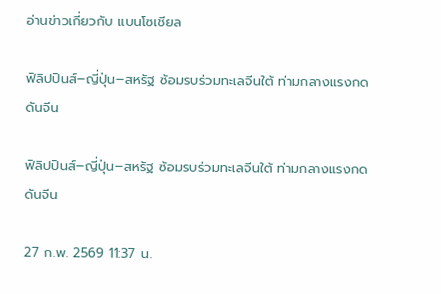อ่านข่าวเกี่ยวกับ แบนโซเชียล

ฟิลิปปินส์–ญี่ปุ่น–สหรัฐ ซ้อมรบร่วมทะเลจีนใต้ ท่ามกลางแรงกดดันจีน

ฟิลิปปินส์–ญี่ปุ่น–สหรัฐ ซ้อมรบร่วมทะเลจีนใต้ ท่ามกลางแรงกดดันจีน

27 ก.พ. 2569 11:37 น.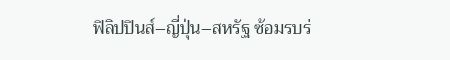ฟิลิปปินส์–ญี่ปุ่น–สหรัฐ ซ้อมรบร่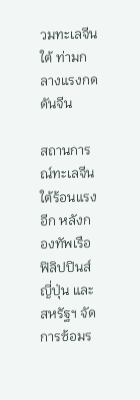วมทะเลจีนใต้ ท่ามกลางแรงกดดันจีน

สถานการณ์ทะเลจีนใต้ร้อนแรงอีก หลังกองทัพเรือฟิลิปปินส์ ญี่ปุ่น และสหรัฐฯ จัดการซ้อมร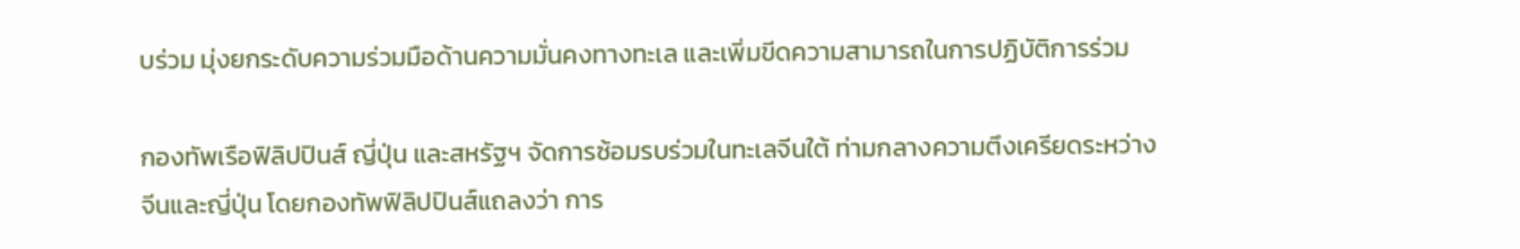บร่วม มุ่งยกระดับความร่วมมือด้านความมั่นคงทางทะเล และเพิ่มขีดความสามารถในการปฏิบัติการร่วม

กองทัพเรือฟิลิปปินส์ ญี่ปุ่น และสหรัฐฯ จัดการซ้อมรบร่วมในทะเลจีนใต้ ท่ามกลางความตึงเครียดระหว่างจีนและญี่ปุ่น โดยกองทัพฟิลิปปินส์แถลงว่า การ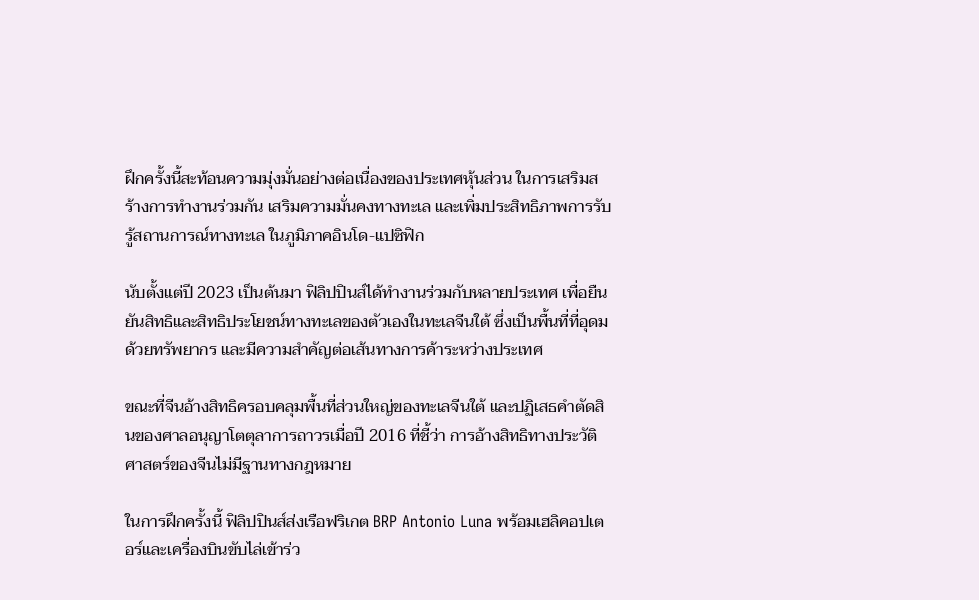ฝึกครั้งนี้สะท้อนความมุ่งมั่นอย่างต่อเนื่องของประเทศหุ้นส่วน ในการเสริมสร้างการทำงานร่วมกัน เสริมความมั่นคงทางทะเล และเพิ่มประสิทธิภาพการรับรู้สถานการณ์ทางทะเล ในภูมิภาคอินโด-แปซิฟิก

นับตั้งแต่ปี 2023 เป็นต้นมา ฟิลิปปินส์ได้ทำงานร่วมกับหลายประเทศ เพื่อยืนยันสิทธิและสิทธิประโยชน์ทางทะเลของตัวเองในทะเลจีนใต้ ซึ่งเป็นพื้นที่ที่อุดมด้วยทรัพยากร และมีความสำคัญต่อเส้นทางการค้าระหว่างประเทศ

ขณะที่จีนอ้างสิทธิครอบคลุมพื้นที่ส่วนใหญ่ของทะเลจีนใต้ และปฏิเสธคำตัดสินของศาลอนุญาโตตุลาการถาวรเมื่อปี 2016 ที่ชี้ว่า การอ้างสิทธิทางประวัติศาสตร์ของจีนไม่มีฐานทางกฎหมาย

ในการฝึกครั้งนี้ ฟิลิปปินส์ส่งเรือฟริเกต BRP Antonio Luna พร้อมเฮลิคอปเตอร์และเครื่องบินขับไล่เข้าร่ว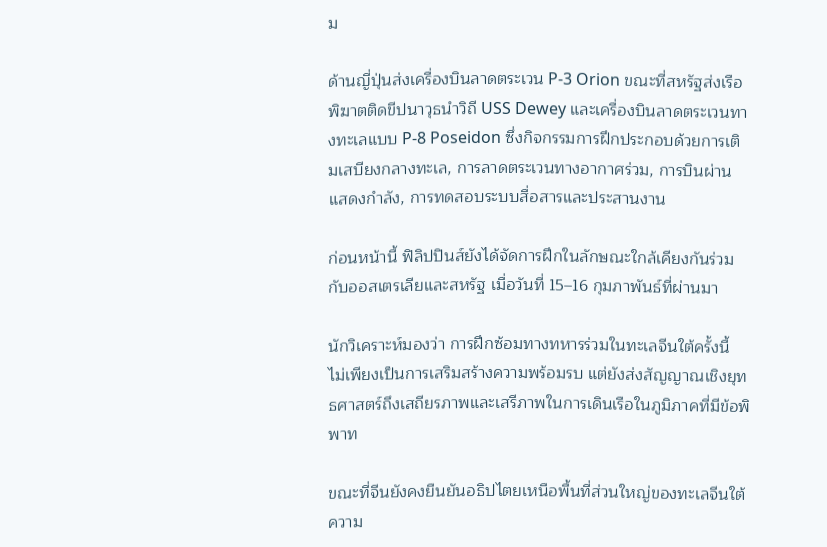ม

ด้านญี่ปุ่นส่งเครื่องบินลาดตระเวน P-3 Orion ขณะที่สหรัฐส่งเรือพิฆาตติดขีปนาวุธนำวิถี USS Dewey และเครื่องบินลาดตระเวนทางทะเลแบบ P-8 Poseidon ซึ่งกิจกรรมการฝึกประกอบด้วยการเติมเสบียงกลางทะเล, การลาดตระเวนทางอากาศร่วม, การบินผ่านแสดงกำลัง, การทดสอบระบบสื่อสารและประสานงาน

ก่อนหน้านี้ ฟิลิปปินส์ยังได้จัดการฝึกในลักษณะใกล้เคียงกันร่วมกับออสเตรเลียและสหรัฐ เมื่อวันที่ 15–16 กุมภาพันธ์ที่ผ่านมา

นักวิเคราะห์มองว่า การฝึกซ้อมทางทหารร่วมในทะเลจีนใต้ครั้งนี้ ไม่เพียงเป็นการเสริมสร้างความพร้อมรบ แต่ยังส่งสัญญาณเชิงยุทธศาสตร์ถึงเสถียรภาพและเสรีภาพในการเดินเรือในภูมิภาคที่มีข้อพิพาท

ขณะที่จีนยังคงยืนยันอธิปไตยเหนือพื้นที่ส่วนใหญ่ของทะเลจีนใต้ ความ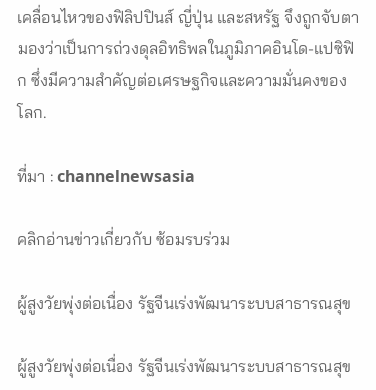เคลื่อนไหวของฟิลิปปินส์ ญี่ปุ่น และสหรัฐ จึงถูกจับตามองว่าเป็นการถ่วงดุลอิทธิพลในภูมิภาคอินโด-แปซิฟิก ซึ่งมีความสำคัญต่อเศรษฐกิจและความมั่นคงของโลก.

ที่มา : channelnewsasia

คลิกอ่านข่าวเกี่ยวกับ ซ้อมรบร่วม

ผู้สูงวัยพุ่งต่อเนื่อง รัฐจีนเร่งพัฒนาระบบสาธารณสุข

ผู้สูงวัยพุ่งต่อเนื่อง รัฐจีนเร่งพัฒนาระบบสาธารณสุข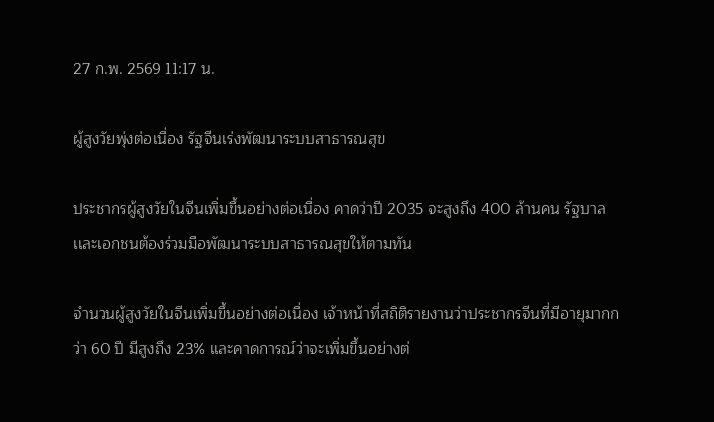27 ก.พ. 2569 11:17 น.

ผู้สูงวัยพุ่งต่อเนื่อง รัฐจีนเร่งพัฒนาระบบสาธารณสุข

ประชากรผู้สูงวัยในจีนเพิ่มขึ้นอย่างต่อเนื่อง คาดว่าปี 2035 จะสูงถึง 400 ล้านคน รัฐบาลเเละเอกชนต้องร่วมมือพัฒนาระบบสาธารณสุขให้ตามทัน

จำนวนผู้สูงวัยในจีนเพิ่มขึ้นอย่างต่อเนื่อง เจ้าหน้าที่สถิติรายงานว่าประชากรจีนที่มีอายุมากกว่า 60 ปี มีสูงถึง 23% และคาดการณ์ว่าจะเพิ่มขึ้นอย่างต่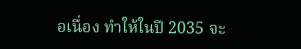อเนื่อง ทำให้ในปี 2035 จะ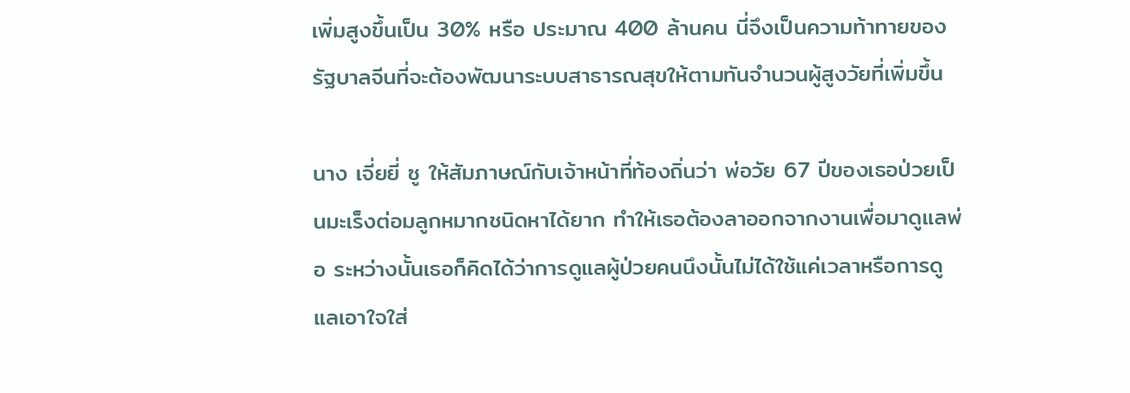เพิ่มสูงขึ้นเป็น 30% หรือ ประมาณ 400 ล้านคน นี่จึงเป็นความท้าทายของรัฐบาลจีนที่จะต้องพัฒนาระบบสาธารณสุขให้ตามทันจำนวนผู้สูงวัยที่เพิ่มขึ้น

นาง เจี่ยยี่ ซู ให้สัมภาษณ์กับเจ้าหน้าที่ท้องถิ่นว่า พ่อวัย 67 ปีของเธอป่วยเป็นมะเร็งต่อมลูกหมากชนิดหาได้ยาก ทำให้เธอต้องลาออกจากงานเพื่อมาดูแลพ่อ ระหว่างนั้นเธอก็คิดได้ว่าการดูแลผู้ป่วยคนนึงนั้นไม่ได้ใช้แค่เวลาหรือการดูแลเอาใจใส่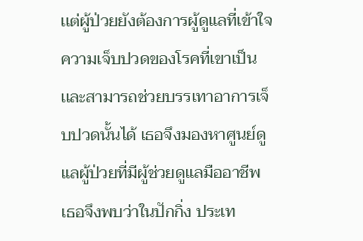เเต่ผู้ป่วยยังต้องการผู้ดูแลที่เข้าใจความเจ็บปวดของโรคที่เขาเป็น เเละสามารถช่วยบรรเทาอาการเจ็บปวดนั้นได้ เธอจึงมองหาศูนย์ดูแลผู้ป่วยที่มีผู้ช่วยดูแลมืออาชีพ เธอจึงพบว่าในปักกิ่ง ประเท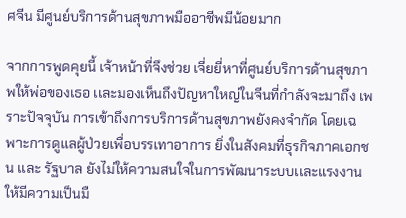ศจีน มีศูนย์บริการด้านสุขภาพมืออาชีพมีน้อยมาก

จากการพูดคุยนี้ เจ้าหน้าที่จึงช่วย เจี่ยยี่หาที่ศูนย์บริการด้านสุขภาพให้พ่อของเธอ เเละมองเห็นถึงปัญหาใหญ่ในจีนที่กำลังจะมาถึง เพราะปัจจุบัน การเข้าถึงการบริการด้านสุขภาพยังคงจำกัด โดยเฉพาะการดูแลผู้ป่วยเพื่อบรรเทาอาการ ยิ่งในสังคมที่ธุรกิจภาคเอกชน เเละ รัฐบาล ยังไม่ให้ความสนใจในการพัฒนาระบบเเละแรงงานให้มีความเป็นมื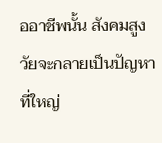ออาชีพนั้น สังคมสูงวัยจะกลายเป็นปัญหาที่ใหญ่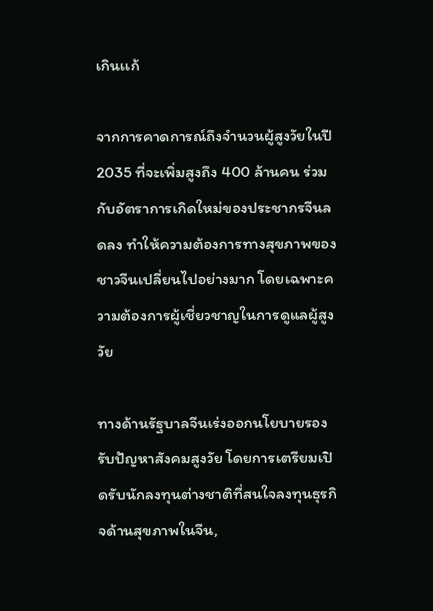เกินเเก้

จากการคาดการณ์ถึงจำนวนผู้สูงวัยในปี 2035 ที่จะเพิ่มสูงถึง 400 ล้านคน ร่วมกับอัตราการเกิดใหม่ของประชากรจีนลดลง ทำให้ความต้องการทางสุขภาพของชาวจีนเปลี่ยนไปอย่างมาก โดยเฉพาะความต้องการผู้เชี่ยวชาญในการดูแลผู้สูงวัย

ทางด้านรัฐบาลจีนเร่งออกนโยบายรองรับปัญหาสังคมสูงวัย โดยการเตรียมเปิดรับนักลงทุนต่างชาติที่สนใจลงทุนธุรกิจด้านสุขภาพในจีน,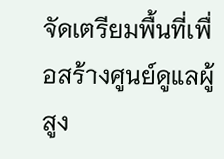จัดเตรียมพื้นที่เพื่อสร้างศูนย์ดูแลผู้สูง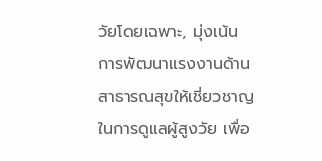วัยโดยเฉพาะ, มุ่งเน้นการพัฒนาแรงงานด้านสาธารณสุขให้เชี่ยวชาญในการดูแลผู้สูงวัย เพื่อ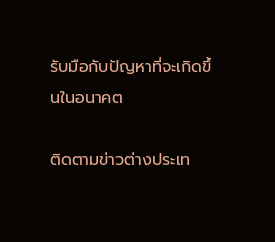รับมือกับปัญหาที่จะเกิดขึ้นในอนาคต

ติดตามข่าวต่างประเท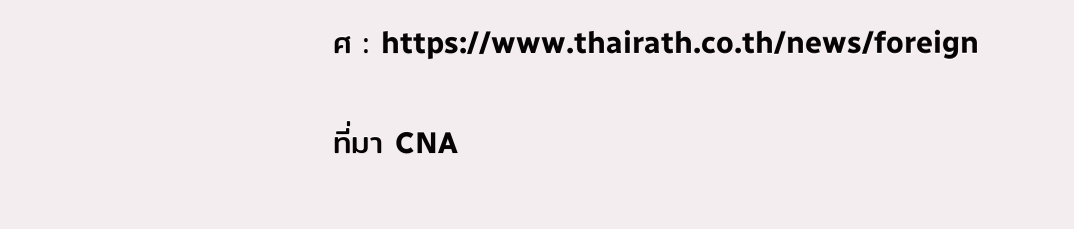ศ : https://www.thairath.co.th/news/foreign

ที่มา CNA